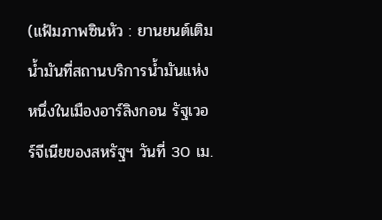(แฟ้มภาพซินหัว : ยานยนต์เติมน้ำมันที่สถานบริการน้ำมันแห่งหนึ่งในเมืองอาร์ลิงกอน รัฐเวอร์จีเนียของสหรัฐฯ วันที่ 30 เม.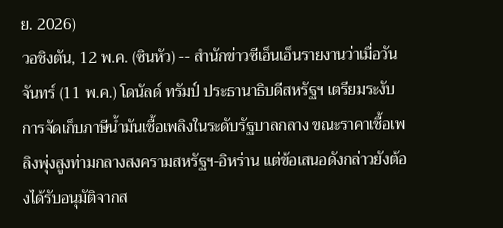ย. 2026)
วอชิงตัน, 12 พ.ค. (ซินหัว) -- สำนักข่าวซีเอ็นเอ็นรายงานว่าเมื่อวันจันทร์ (11 พ.ค.) โดนัลด์ ทรัมป์ ประธานาธิบดีสหรัฐฯ เตรียมระงับการจัดเก็บภาษีน้ำมันเชื้อเพลิงในระดับรัฐบาลกลาง ขณะราคาเชื้อเพลิงพุ่งสูงท่ามกลางสงครามสหรัฐฯ-อิหร่าน แต่ข้อเสนอดังกล่าวยังต้องได้รับอนุมัติจากส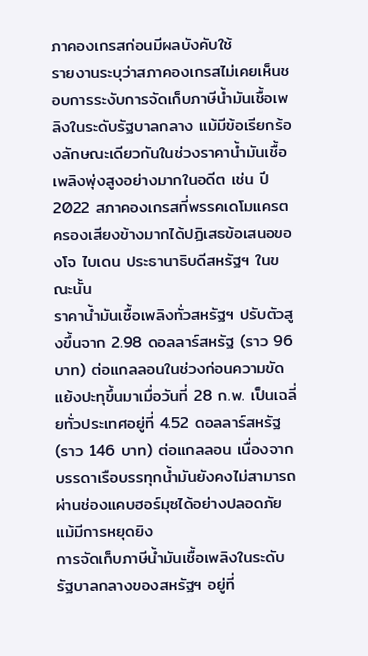ภาคองเกรสก่อนมีผลบังคับใช้
รายงานระบุว่าสภาคองเกรสไม่เคยเห็นชอบการระงับการจัดเก็บภาษีน้ำมันเชื้อเพลิงในระดับรัฐบาลกลาง แม้มีข้อเรียกร้องลักษณะเดียวกันในช่วงราคาน้ำมันเชื้อเพลิงพุ่งสูงอย่างมากในอดีต เช่น ปี 2022 สภาคองเกรสที่พรรคเดโมแครตครองเสียงข้างมากได้ปฏิเสธข้อเสนอของโจ ไบเดน ประธานาธิบดีสหรัฐฯ ในขณะนั้น
ราคาน้ำมันเชื้อเพลิงทั่วสหรัฐฯ ปรับตัวสูงขึ้นจาก 2.98 ดอลลาร์สหรัฐ (ราว 96 บาท) ต่อแกลลอนในช่วงก่อนความขัดแย้งปะทุขึ้นมาเมื่อวันที่ 28 ก.พ. เป็นเฉลี่ยทั่วประเทศอยู่ที่ 4.52 ดอลลาร์สหรัฐ (ราว 146 บาท) ต่อแกลลอน เนื่องจากบรรดาเรือบรรทุกน้ำมันยังคงไม่สามารถผ่านช่องแคบฮอร์มุซได้อย่างปลอดภัยแม้มีการหยุดยิง
การจัดเก็บภาษีน้ำมันเชื้อเพลิงในระดับรัฐบาลกลางของสหรัฐฯ อยู่ที่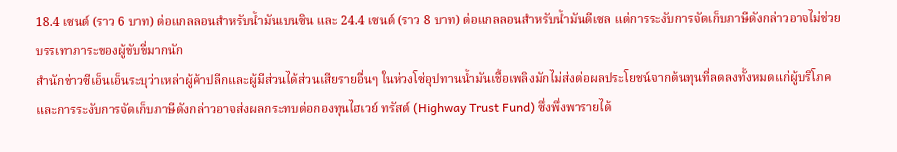18.4 เซนต์ (ราว 6 บาท) ต่อแกลลอนสำหรับน้ำมันเบนซิน และ 24.4 เซนต์ (ราว 8 บาท) ต่อแกลลอนสำหรับน้ำมันดีเซล แต่การระงับการจัดเก็บภาษีดังกล่าวอาจไม่ช่วยบรรเทาภาระของผู้ขับขี่มากนัก
สำนักข่าวซีเอ็นเอ็นระบุว่าเหล่าผู้ค้าปลีกและผู้มีส่วนได้ส่วนเสียรายอื่นๆ ในห่วงโซ่อุปทานน้ำมันเชื้อเพลิงมักไม่ส่งต่อผลประโยชน์จากต้นทุนที่ลดลงทั้งหมดแก่ผู้บริโภค และการระงับการจัดเก็บภาษีดังกล่าวอาจส่งผลกระทบต่อกองทุนไฮเวย์ ทรัสต์ (Highway Trust Fund) ซึ่งพึ่งพารายได้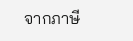จากภาษี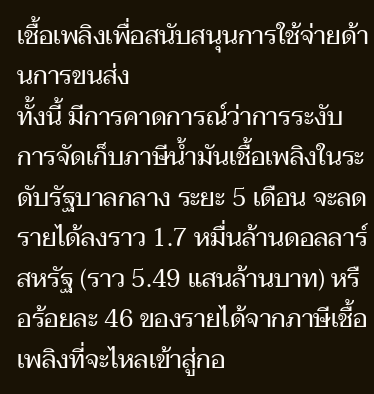เชื้อเพลิงเพื่อสนับสนุนการใช้จ่ายด้านการขนส่ง
ทั้งนี้ มีการคาดการณ์ว่าการระงับการจัดเก็บภาษีน้ำมันเชื้อเพลิงในระดับรัฐบาลกลาง ระยะ 5 เดือน จะลดรายได้ลงราว 1.7 หมื่นล้านดอลลาร์สหรัฐ (ราว 5.49 แสนล้านบาท) หรือร้อยละ 46 ของรายได้จากภาษีเชื้อเพลิงที่จะไหลเข้าสู่กอ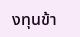งทุนข้า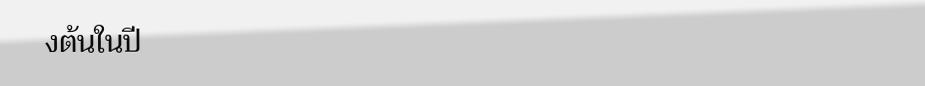งต้นในปี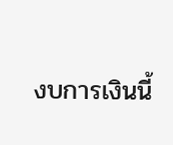งบการเงินนี้